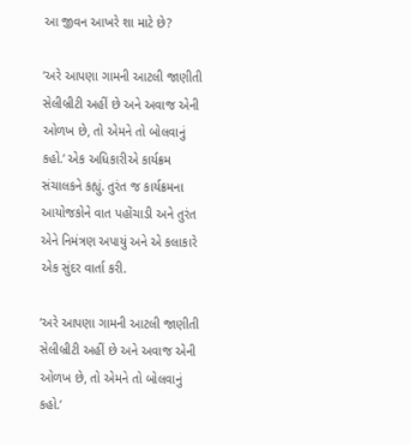આ જીવન આખરે શા માટે છે?

‘અરે આપણા ગામની આટલી જાણીતી સેલીબ્રીટી અહીં છે અને અવાજ એની ઓળખ છે, તો એમને તો બોલવાનું કહો.’ એક અધિકારીએ કાર્યક્રમ સંચાલકને કહ્યું. તુરંત જ કાર્યક્રમના આયોજકોને વાત પહોંચાડી અને તુરંત એને નિમંત્રણ અપાયું અને એ કલાકારે એક સુંદર વાર્તા કરી.

‘અરે આપણા ગામની આટલી જાણીતી સેલીબ્રીટી અહીં છે અને અવાજ એની ઓળખ છે, તો એમને તો બોલવાનું કહો.’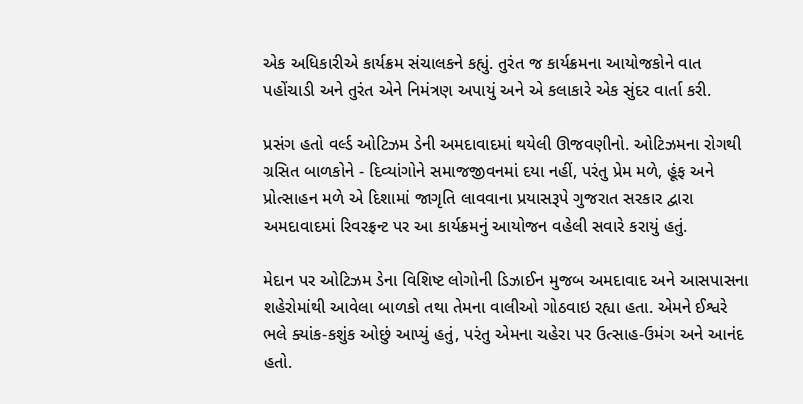એક અધિકારીએ કાર્યક્રમ સંચાલકને કહ્યું. તુરંત જ કાર્યક્રમના આયોજકોને વાત પહોંચાડી અને તુરંત એને નિમંત્રણ અપાયું અને એ કલાકારે એક સુંદર વાર્તા કરી.

પ્રસંગ હતો વર્લ્ડ ઓટિઝમ ડેની અમદાવાદમાં થયેલી ઊજવણીનો. ઓટિઝમના રોગથી ગ્રસિત બાળકોને - દિવ્યાંગોને સમાજજીવનમાં દયા નહીં, પરંતુ પ્રેમ મળે, હૂંફ અને પ્રોત્સાહન મળે એ દિશામાં જાગૃતિ લાવવાના પ્રયાસરૂપે ગુજરાત સરકાર દ્વારા અમદાવાદમાં રિવરફ્રન્ટ પર આ કાર્યક્રમનું આયોજન વહેલી સવારે કરાયું હતું.

મેદાન પર ઓટિઝમ ડેના વિશિષ્ટ લોગોની ડિઝાઈન મુજબ અમદાવાદ અને આસપાસના શહેરોમાંથી આવેલા બાળકો તથા તેમના વાલીઓ ગોઠવાઇ રહ્યા હતા. એમને ઈશ્વરે ભલે ક્યાંક-કશુંક ઓછું આપ્યું હતું, પરંતુ એમના ચહેરા પર ઉત્સાહ-ઉમંગ અને આનંદ હતો.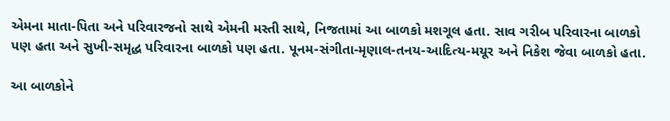એમના માતા-પિતા અને પરિવારજનો સાથે એમની મસ્તી સાથે, નિજતામાં આ બાળકો મશગૂલ હતા. સાવ ગરીબ પરિવારના બાળકો પણ હતા અને સુખી-સમૃદ્ધ પરિવારના બાળકો પણ હતા. પૂનમ-સંગીતા-મૃણાલ-તનય-આદિત્ય-મયૂર અને નિકેશ જેવા બાળકો હતા.

આ બાળકોને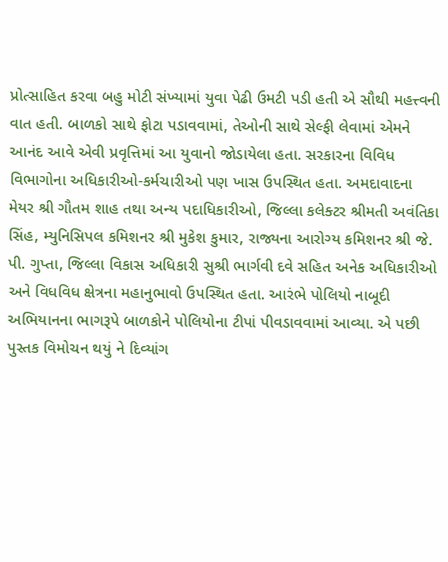પ્રોત્સાહિત કરવા બહુ મોટી સંખ્યામાં યુવા પેઢી ઉમટી પડી હતી એ સૌથી મહત્ત્વની વાત હતી. બાળકો સાથે ફોટા પડાવવામાં, તેઓની સાથે સેલ્ફી લેવામાં એમને આનંદ આવે એવી પ્રવૃત્તિમાં આ યુવાનો જોડાયેલા હતા. સરકારના વિવિધ વિભાગોના અધિકારીઓ-કર્મચારીઓ પણ ખાસ ઉપસ્થિત હતા. અમદાવાદના મેયર શ્રી ગૌતમ શાહ તથા અન્ય પદાધિકારીઓ, જિલ્લા કલેક્ટર શ્રીમતી અવંતિકા સિંહ, મ્યુનિસિપલ કમિશનર શ્રી મુકેશ કુમાર, રાજ્યના આરોગ્ય કમિશનર શ્રી જે. પી. ગુપ્તા, જિલ્લા વિકાસ અધિકારી સુશ્રી ભાર્ગવી દવે સહિત અનેક અધિકારીઓ અને વિધવિધ ક્ષેત્રના મહાનુભાવો ઉપસ્થિત હતા. આરંભે પોલિયો નાબૂદી અભિયાનના ભાગરૂપે બાળકોને પોલિયોના ટીપાં પીવડાવવામાં આવ્યા. એ પછી પુસ્તક વિમોચન થયું ને દિવ્યાંગ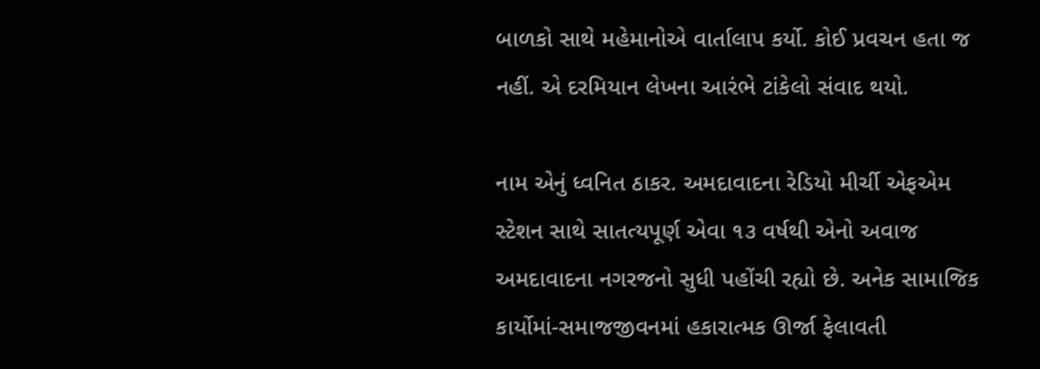બાળકો સાથે મહેમાનોએ વાર્તાલાપ કર્યો. કોઈ પ્રવચન હતા જ નહીં. એ દરમિયાન લેખના આરંભે ટાંકેલો સંવાદ થયો.

નામ એનું ધ્વનિત ઠાકર. અમદાવાદના રેડિયો મીર્ચી એફએમ સ્ટેશન સાથે સાતત્યપૂર્ણ એવા ૧૩ વર્ષથી એનો અવાજ અમદાવાદના નગરજનો સુધી પહોંચી રહ્યો છે. અનેક સામાજિક કાર્યોમાં-સમાજજીવનમાં હકારાત્મક ઊર્જા ફેલાવતી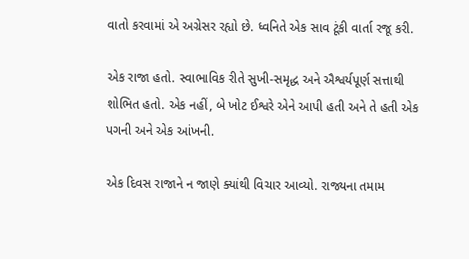વાતો કરવામાં એ અગ્રેસર રહ્યો છે. ધ્વનિતે એક સાવ ટૂંકી વાર્તા રજૂ કરી.

એક રાજા હતો. સ્વાભાવિક રીતે સુખી-સમૃદ્ધ અને ઐશ્વર્યપૂર્ણ સત્તાથી શોભિત હતો. એક નહીં, બે ખોટ ઈશ્વરે એને આપી હતી અને તે હતી એક પગની અને એક આંખની.

એક દિવસ રાજાને ન જાણે ક્યાંથી વિચાર આવ્યો. રાજ્યના તમામ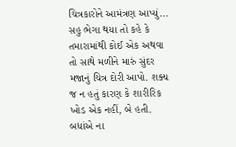ચિત્રકારોને આમંત્રણ આપ્યું... સહુ ભેગા થયા તો કહે કે તમારામાંથી કોઈ એક અથવા તો સાથે મળીને મારું સુંદર મજાનું ચિત્ર દોરી આપો. શક્ય જ ન હતું કારણ કે શારીરિક ખોડ એક નહીં, બે હતી. બધાંએ ના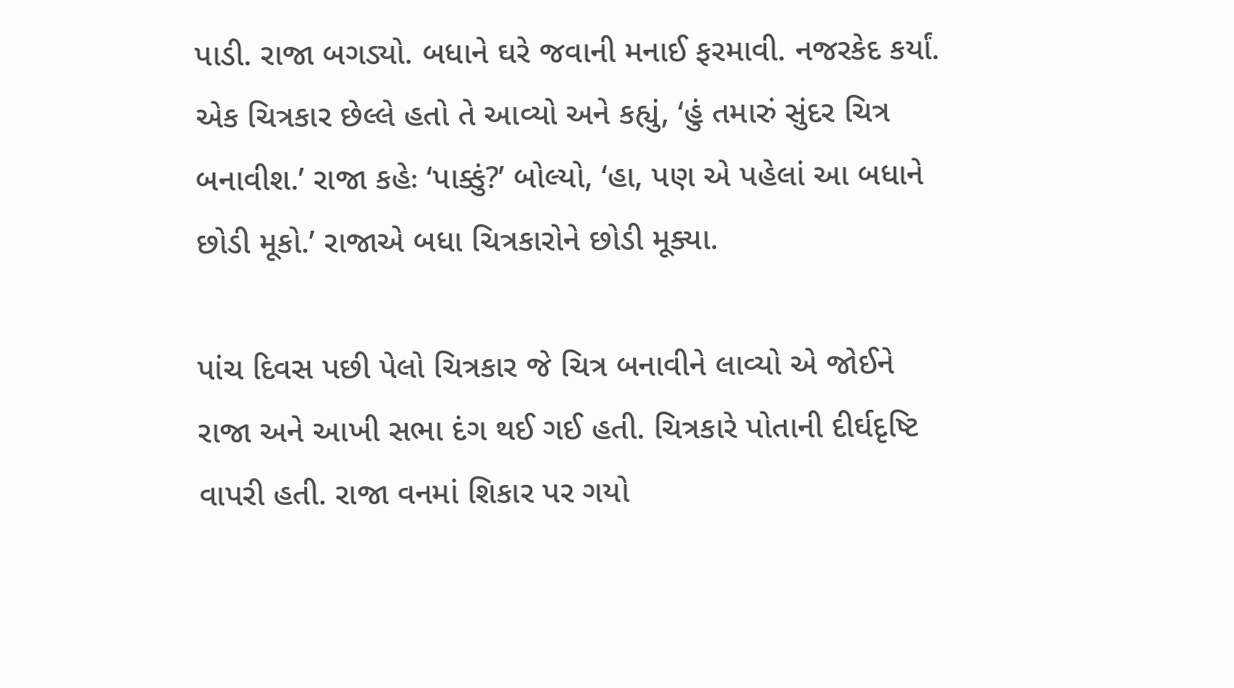પાડી. રાજા બગડ્યો. બધાને ઘરે જવાની મનાઈ ફરમાવી. નજરકેદ કર્યાં. એક ચિત્રકાર છેલ્લે હતો તે આવ્યો અને કહ્યું, ‘હું તમારું સુંદર ચિત્ર બનાવીશ.’ રાજા કહેઃ ‘પાક્કું?’ બોલ્યો, ‘હા, પણ એ પહેલાં આ બધાને છોડી મૂકો.’ રાજાએ બધા ચિત્રકારોને છોડી મૂક્યા.

પાંચ દિવસ પછી પેલો ચિત્રકાર જે ચિત્ર બનાવીને લાવ્યો એ જોઈને રાજા અને આખી સભા દંગ થઈ ગઈ હતી. ચિત્રકારે પોતાની દીર્ઘદૃષ્ટિ વાપરી હતી. રાજા વનમાં શિકાર પર ગયો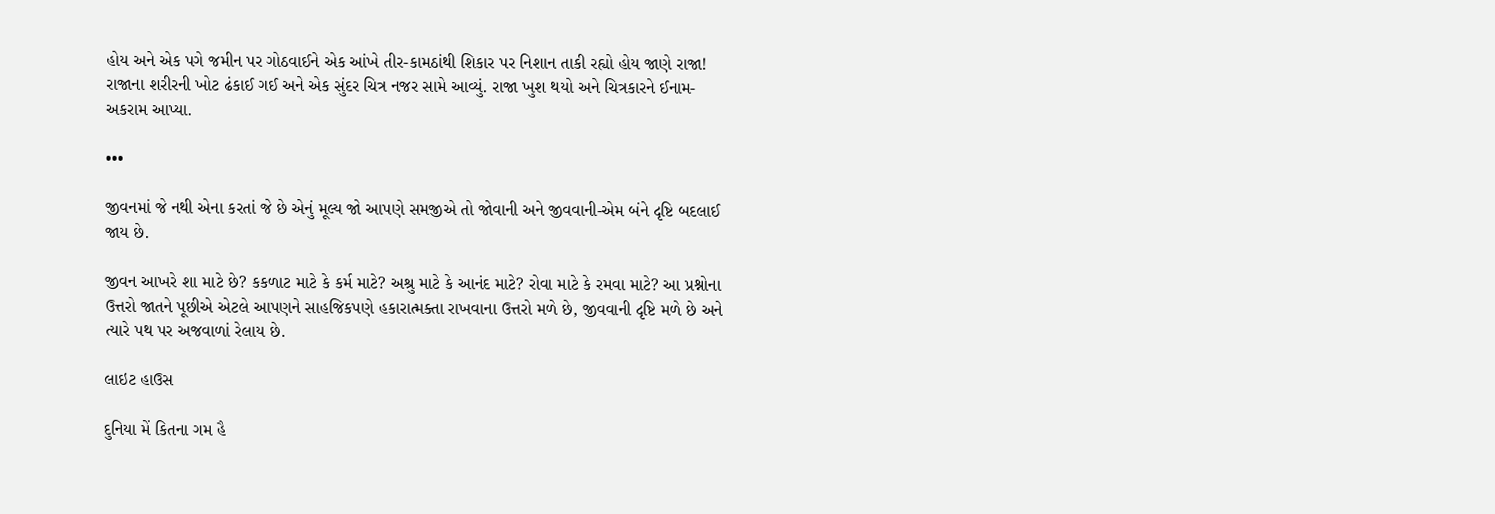હોય અને એક પગે જમીન પર ગોઠવાઈને એક આંખે તીર-કામઠાંથી શિકાર પર નિશાન તાકી રહ્યો હોય જાણે રાજા! રાજાના શરીરની ખોટ ઢંકાઈ ગઈ અને એક સુંદર ચિત્ર નજર સામે આવ્યું. રાજા ખુશ થયો અને ચિત્રકારને ઈનામ-અકરામ આપ્યા.

•••

જીવનમાં જે નથી એના કરતાં જે છે એનું મૂલ્ય જો આપણે સમજીએ તો જોવાની અને જીવવાની-એમ બંને દૃષ્ટિ બદલાઈ જાય છે.

જીવન આખરે શા માટે છે? કકળાટ માટે કે કર્મ માટે? અશ્રુ માટે કે આનંદ માટે? રોવા માટે કે રમવા માટે? આ પ્રશ્નોના ઉત્તરો જાતને પૂછીએ એટલે આપણને સાહજિકપણે હકારાત્મક્તા રાખવાના ઉત્તરો મળે છે, જીવવાની દૃષ્ટિ મળે છે અને ત્યારે પથ પર અજવાળાં રેલાય છે.

લાઇટ હાઉસ

દુનિયા મેં કિતના ગમ હૈ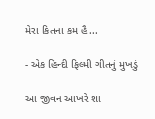મેરા કિતના કમ હૈ...

- એક હિન્દી ફિલ્મી ગીતનું મુખડું

આ જીવન આખરે શા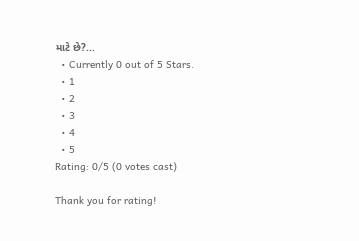માટે છે?...
  • Currently 0 out of 5 Stars.
  • 1
  • 2
  • 3
  • 4
  • 5
Rating: 0/5 (0 votes cast)

Thank you for rating!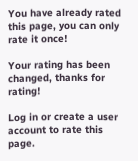You have already rated this page, you can only rate it once!

Your rating has been changed, thanks for rating!

Log in or create a user account to rate this page.